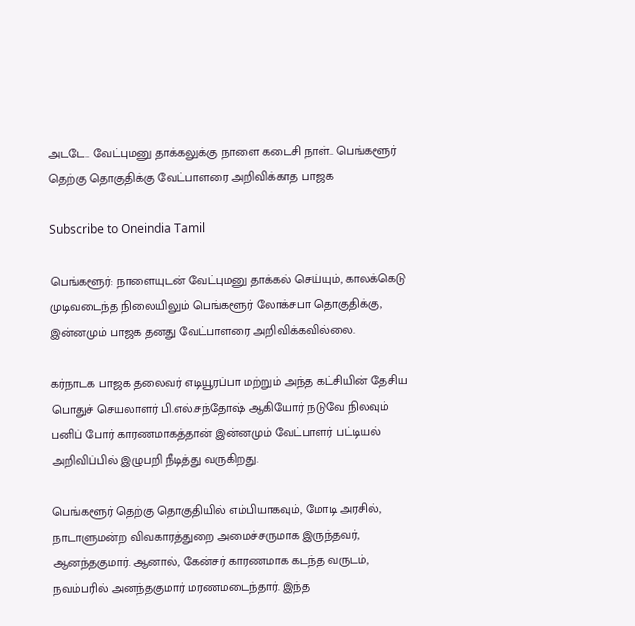அடடே.. வேட்புமனு தாக்கலுக்கு நாளை கடைசி நாள்.. பெங்களூர் தெற்கு தொகுதிக்கு வேட்பாளரை அறிவிக்காத பாஜக

Subscribe to Oneindia Tamil

பெங்களூர்: நாளையுடன் வேட்புமனு தாக்கல் செய்யும், காலக்கெடு முடிவடைந்த நிலையிலும் பெங்களூர் லோக்சபா தொகுதிக்கு, இன்னமும் பாஜக தனது வேட்பாளரை அறிவிக்கவில்லை.

கர்நாடக பாஜக தலைவர் எடியூரப்பா மற்றும் அந்த கட்சியின் தேசிய பொதுச் செயலாளர் பி.எல்.சந்தோஷ் ஆகியோர் நடுவே நிலவும் பனிப் போர் காரணமாகத்தான் இன்னமும் வேட்பாளர் பட்டியல் அறிவிப்பில் இழுபறி நீடித்து வருகிறது.

பெங்களூர் தெற்கு தொகுதியில் எம்பியாகவும், மோடி அரசில், நாடாளுமன்ற விவகாரத்துறை அமைச்சருமாக இருந்தவர், ஆனந்தகுமார். ஆனால், கேன்சர் காரணமாக கடந்த வருடம், நவம்பரில் அனந்தகுமார் மரணமடைந்தார். இந்த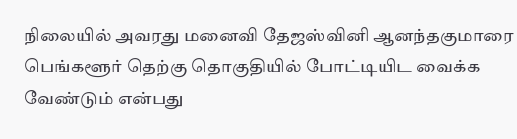நிலையில் அவரது மனைவி தேஜஸ்வினி ஆனந்தகுமாரை பெங்களூர் தெற்கு தொகுதியில் போட்டியிட வைக்க வேண்டும் என்பது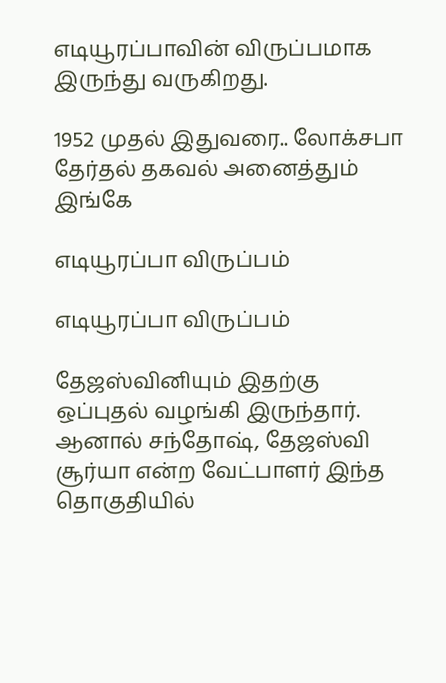எடியூரப்பாவின் விருப்பமாக இருந்து வருகிறது.

1952 முதல் இதுவரை.. லோக்சபா தேர்தல் தகவல் அனைத்தும் இங்கே

எடியூரப்பா விருப்பம்

எடியூரப்பா விருப்பம்

தேஜஸ்வினியும் இதற்கு ஒப்புதல் வழங்கி இருந்தார். ஆனால் சந்தோஷ், தேஜஸ்வி சூர்யா என்ற வேட்பாளர் இந்த தொகுதியில்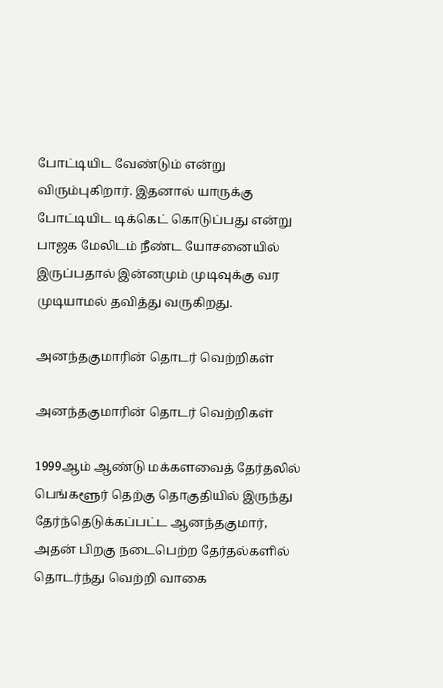போட்டியிட வேண்டும் என்று விரும்புகிறார். இதனால் யாருக்கு போட்டியிட டிக்கெட் கொடுப்பது என்று பாஜக மேலிடம் நீண்ட யோசனையில் இருப்பதால் இன்னமும் முடிவுக்கு வர முடியாமல் தவித்து வருகிறது.

அனந்தகுமாரின் தொடர் வெற்றிகள்

அனந்தகுமாரின் தொடர் வெற்றிகள்

1999ஆம் ஆண்டு மக்களவைத் தேர்தலில் பெங்களூர் தெற்கு தொகுதியில் இருந்து தேர்ந்தெடுக்கப்பட்ட ஆனந்தகுமார், அதன் பிறகு நடைபெற்ற தேர்தல்களில் தொடர்ந்து வெற்றி வாகை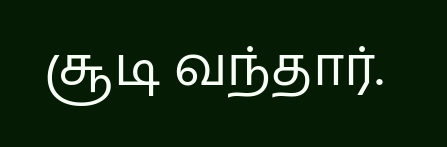சூடி வந்தார்.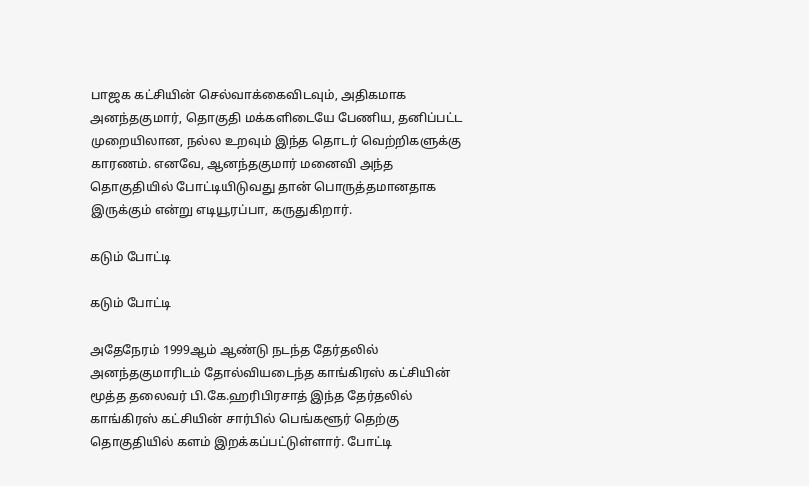பாஜக கட்சியின் செல்வாக்கைவிடவும், அதிகமாக அனந்தகுமார், தொகுதி மக்களிடையே பேணிய, தனிப்பட்ட முறையிலான, நல்ல உறவும் இந்த தொடர் வெற்றிகளுக்கு காரணம். எனவே, ஆனந்தகுமார் மனைவி அந்த தொகுதியில் போட்டியிடுவது தான் பொருத்தமானதாக இருக்கும் என்று எடியூரப்பா, கருதுகிறார்.

கடும் போட்டி

கடும் போட்டி

அதேநேரம் 1999ஆம் ஆண்டு நடந்த தேர்தலில் அனந்தகுமாரிடம் தோல்வியடைந்த காங்கிரஸ் கட்சியின் மூத்த தலைவர் பி.கே.ஹரிபிரசாத் இந்த தேர்தலில் காங்கிரஸ் கட்சியின் சார்பில் பெங்களூர் தெற்கு தொகுதியில் களம் இறக்கப்பட்டுள்ளார். போட்டி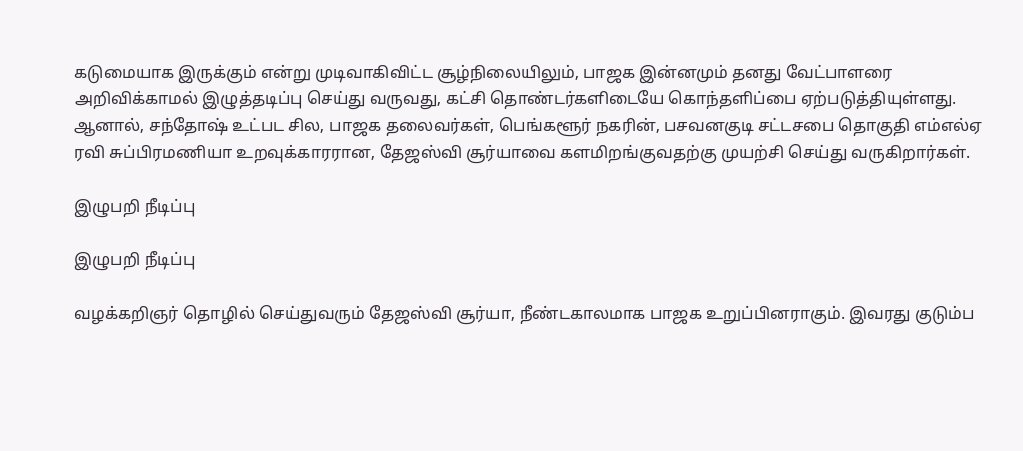கடுமையாக இருக்கும் என்று முடிவாகிவிட்ட சூழ்நிலையிலும், பாஜக இன்னமும் தனது வேட்பாளரை அறிவிக்காமல் இழுத்தடிப்பு செய்து வருவது, கட்சி தொண்டர்களிடையே கொந்தளிப்பை ஏற்படுத்தியுள்ளது. ஆனால், சந்தோஷ் உட்பட சில, பாஜக தலைவர்கள், பெங்களூர் நகரின், பசவனகுடி சட்டசபை தொகுதி எம்எல்ஏ ரவி சுப்பிரமணியா உறவுக்காரரான, தேஜஸ்வி சூர்யாவை களமிறங்குவதற்கு முயற்சி செய்து வருகிறார்கள்.

இழுபறி நீடிப்பு

இழுபறி நீடிப்பு

வழக்கறிஞர் தொழில் செய்துவரும் தேஜஸ்வி சூர்யா, நீண்டகாலமாக பாஜக உறுப்பினராகும். இவரது குடும்ப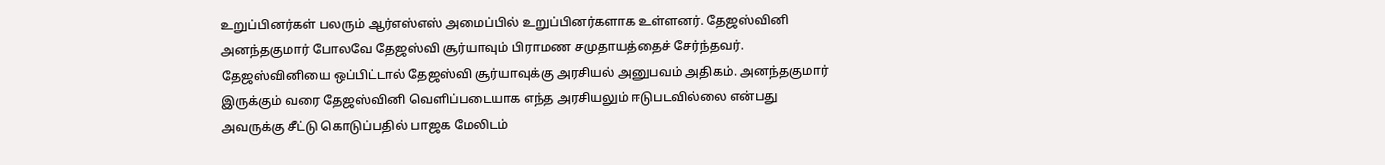உறுப்பினர்கள் பலரும் ஆர்எஸ்எஸ் அமைப்பில் உறுப்பினர்களாக உள்ளனர். தேஜஸ்வினி அனந்தகுமார் போலவே தேஜஸ்வி சூர்யாவும் பிராமண சமுதாயத்தைச் சேர்ந்தவர். தேஜஸ்வினியை ஒப்பிட்டால் தேஜஸ்வி சூர்யாவுக்கு அரசியல் அனுபவம் அதிகம். அனந்தகுமார் இருக்கும் வரை தேஜஸ்வினி வெளிப்படையாக எந்த அரசியலும் ஈடுபடவில்லை என்பது அவருக்கு சீட்டு கொடுப்பதில் பாஜக மேலிடம்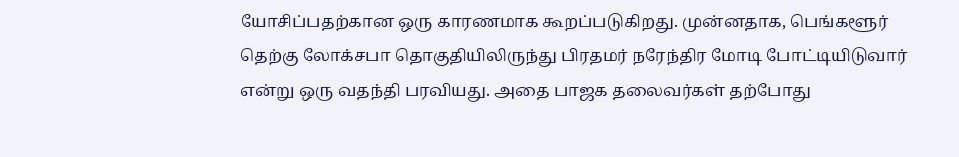யோசிப்பதற்கான ஒரு காரணமாக கூறப்படுகிறது. முன்னதாக, பெங்களூர் தெற்கு லோக்சபா தொகுதியிலிருந்து பிரதமர் நரேந்திர மோடி போட்டியிடுவார் என்று ஒரு வதந்தி பரவியது. அதை பாஜக தலைவர்கள் தற்போது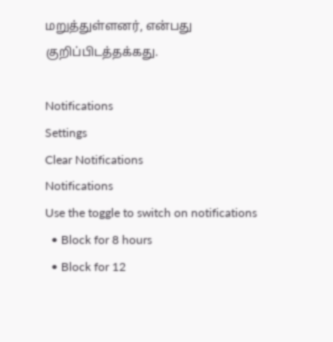மறுத்துள்ளனர், என்பது குறிப்பிடத்தக்கது.

Notifications
Settings
Clear Notifications
Notifications
Use the toggle to switch on notifications
  • Block for 8 hours
  • Block for 12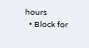hours
  • Block for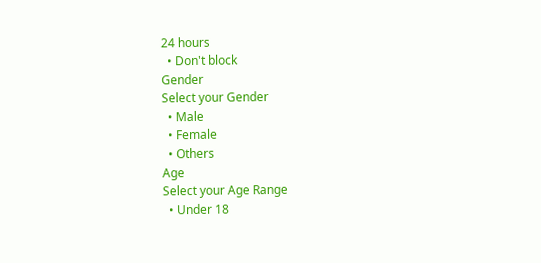24 hours
  • Don't block
Gender
Select your Gender
  • Male
  • Female
  • Others
Age
Select your Age Range
  • Under 18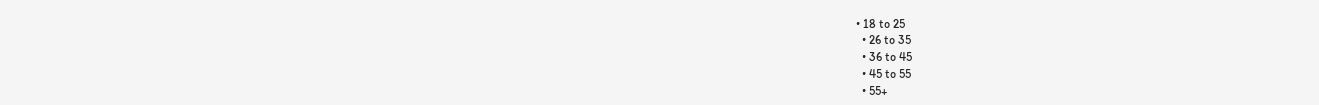• 18 to 25
  • 26 to 35
  • 36 to 45
  • 45 to 55
  • 55+